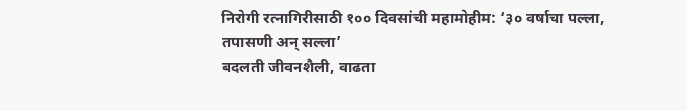निरोगी रत्नागिरीसाठी १०० दिवसांची महामोहीम: ‘३० वर्षाचा पल्ला, तपासणी अन् सल्ला’
बदलती जीवनशैली, वाढता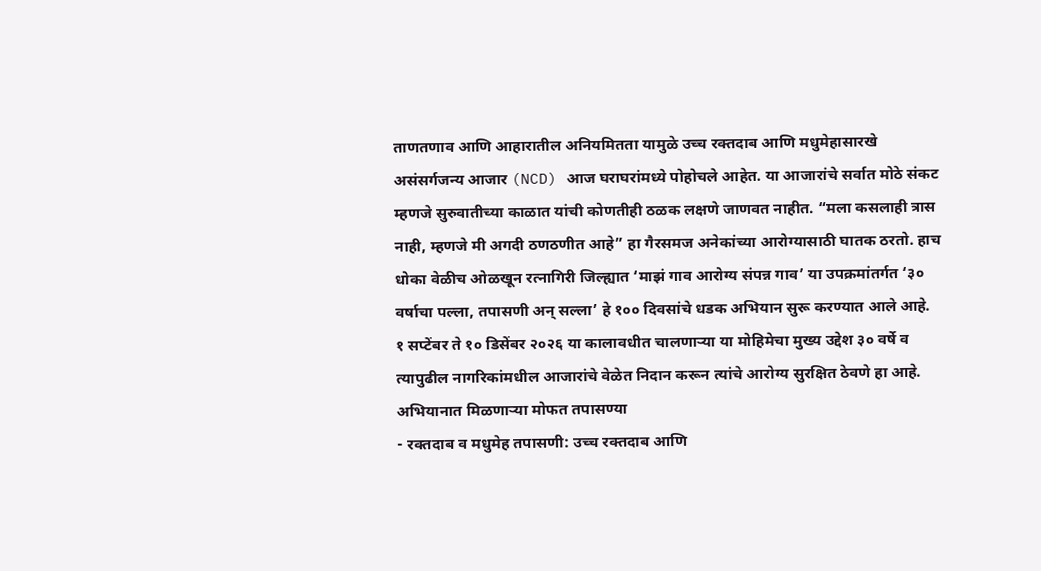ताणतणाव आणि आहारातील अनियमितता यामुळे उच्च रक्तदाब आणि मधुमेहासारखे असंसर्गजन्य आजार (NCD) आज घराघरांमध्ये पोहोचले आहेत. या आजारांचे सर्वात मोठे संकट म्हणजे सुरुवातीच्या काळात यांची कोणतीही ठळक लक्षणे जाणवत नाहीत. “मला कसलाही त्रास नाही, म्हणजे मी अगदी ठणठणीत आहे” हा गैरसमज अनेकांच्या आरोग्यासाठी घातक ठरतो. हाच धोका वेळीच ओळखून रत्नागिरी जिल्ह्यात ‘माझं गाव आरोग्य संपन्न गाव’ या उपक्रमांतर्गत ‘३० वर्षाचा पल्ला, तपासणी अन् सल्ला’ हे १०० दिवसांचे धडक अभियान सुरू करण्यात आले आहे.
१ सप्टेंबर ते १० डिसेंबर २०२६ या कालावधीत चालणाऱ्या या मोहिमेचा मुख्य उद्देश ३० वर्षे व त्यापुढील नागरिकांमधील आजारांचे वेळेत निदान करून त्यांचे आरोग्य सुरक्षित ठेवणे हा आहे.
अभियानात मिळणाऱ्या मोफत तपासण्या
- रक्तदाब व मधुमेह तपासणी: उच्च रक्तदाब आणि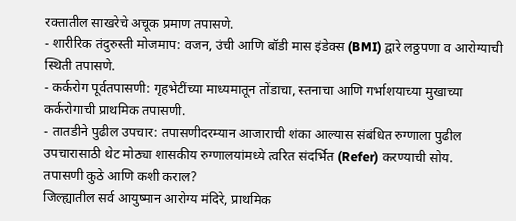रक्तातील साखरेचे अचूक प्रमाण तपासणे.
- शारीरिक तंदुरुस्ती मोजमाप: वजन, उंची आणि बॉडी मास इंडेक्स (BMI) द्वारे लठ्ठपणा व आरोग्याची स्थिती तपासणे.
- कर्करोग पूर्वतपासणी: गृहभेटींच्या माध्यमातून तोंडाचा, स्तनाचा आणि गर्भाशयाच्या मुखाच्या कर्करोगाची प्राथमिक तपासणी.
- तातडीने पुढील उपचार: तपासणीदरम्यान आजाराची शंका आल्यास संबंधित रुग्णाला पुढील उपचारासाठी थेट मोठ्या शासकीय रुग्णालयांमध्ये त्वरित संदर्भित (Refer) करण्याची सोय.
तपासणी कुठे आणि कशी कराल?
जिल्ह्यातील सर्व आयुष्मान आरोग्य मंदिरे, प्राथमिक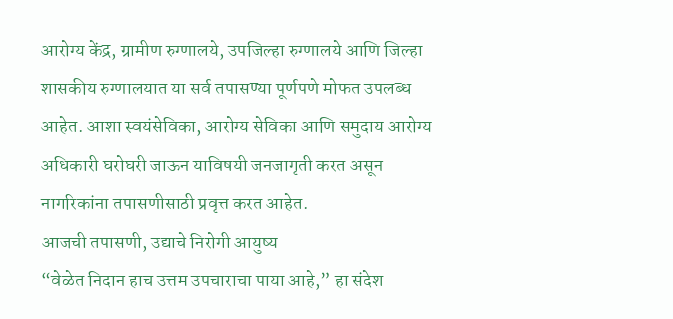आरोग्य केंद्र, ग्रामीण रुग्णालये, उपजिल्हा रुग्णालये आणि जिल्हा शासकीय रुग्णालयात या सर्व तपासण्या पूर्णपणे मोफत उपलब्ध आहेत. आशा स्वयंसेविका, आरोग्य सेविका आणि समुदाय आरोग्य अधिकारी घरोघरी जाऊन याविषयी जनजागृती करत असून नागरिकांना तपासणीसाठी प्रवृत्त करत आहेत.
आजची तपासणी, उद्याचे निरोगी आयुष्य
“वेळेत निदान हाच उत्तम उपचाराचा पाया आहे,” हा संदेश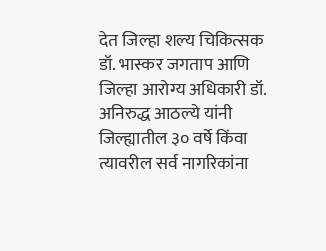देत जिल्हा शल्य चिकित्सक डॉ. भास्कर जगताप आणि जिल्हा आरोग्य अधिकारी डॉ. अनिरुद्ध आठल्ये यांनी जिल्ह्यातील ३० वर्षे किंवा त्यावरील सर्व नागरिकांना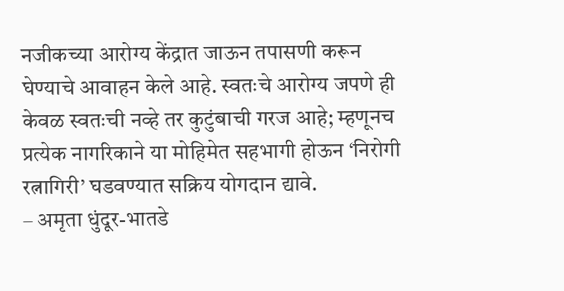नजीकच्या आरोग्य केंद्रात जाऊन तपासणी करून घेण्याचे आवाहन केले आहे. स्वतःचे आरोग्य जपणे ही केवळ स्वतःची नव्हे तर कुटुंबाची गरज आहे; म्हणूनच प्रत्येक नागरिकाने या मोहिमेत सहभागी होऊन ‘निरोगी रत्नागिरी’ घडवण्यात सक्रिय योगदान द्यावे.
– अमृता धुंदूर-भातडे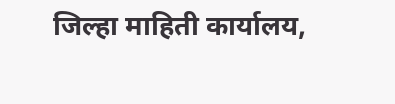जिल्हा माहिती कार्यालय,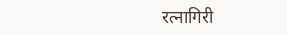रत्नागिरी